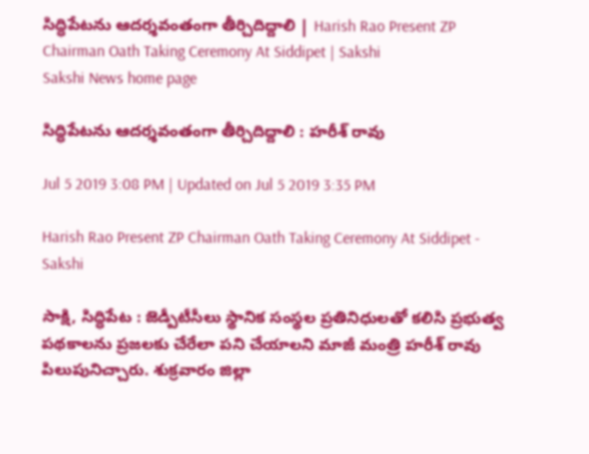సిద్ధిపేటను ఆదర్శవంతంగా తీర్చిదిద్దాలి | Harish Rao Present ZP Chairman Oath Taking Ceremony At Siddipet | Sakshi
Sakshi News home page

సిద్ధిపేటను ఆదర్శవంతంగా తీర్చిదిద్దాలి : హరీశ్‌ రావు

Jul 5 2019 3:08 PM | Updated on Jul 5 2019 3:35 PM

Harish Rao Present ZP Chairman Oath Taking Ceremony At Siddipet - Sakshi

సాక్షి, సిద్ధిపేట : జెడ్పీటీసీలు స్థానిక సంస్థల ప్రతినిధులతో కలిసి ప్రభుత్వ పథకాలను ప్రజలకు చేరేలా పని చేయాలని మాజీ మంత్రి హరీశ్‌ రావు పిలుపునిచ్చారు. శుక్రవారం జిల్లా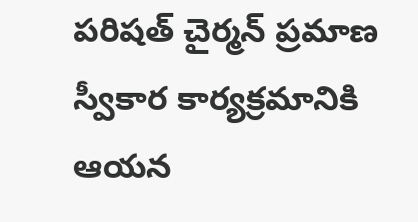పరిషత్‌ చైర్మన్‌ ప్రమాణ స్వీకార కార్యక్రమానికి ఆయన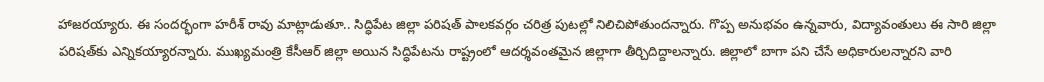హాజరయ్యారు. ఈ సందర్భంగా హరీశ్‌ రావు మాట్లాడుతూ.. సిద్ధిపేట జిల్లా పరిషత్‌ పాలకవర్గం చరిత్ర పుటల్లో నిలిచిపోతుందన్నారు. గొప్ప అనుభవం ఉన్నవారు, విద్యావంతులు ఈ సారి జిల్లా పరిషత్‌కు ఎన్నికయ్యారన్నారు. ముఖ్యమంత్రి కేసీఆర్‌ జిల్లా అయిన సిద్ధిపేటను రాష్ట్రంలో ఆదర్శవంతమైన జిల్లాగా తీర్చిదిద్దాలన్నారు. జిల్లాలో బాగా పని చేసే అధికారులన్నారని వారి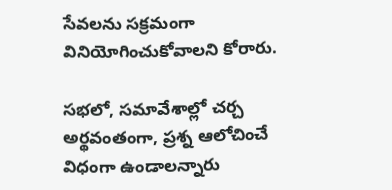సేవలను సక్రమంగా వినియోగించుకోవాలని కోరారు.

సభలో, సమావేశాల్లో చర్చ అర్థవంతంగా, ప్రశ్న ఆలోచించే విధంగా ఉండాలన్నారు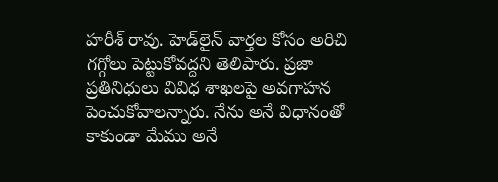హరీశ్‌ రావు. హెడ్‌లైన్‌ వార్తల కోసం అరిచి గగ్గోలు పెట్టుకోవద్దని తెలిపారు. ప్రజా ప్రతినిధులు వివిధ శాఖలపై అవగాహన పెంచుకోవాలన్నారు. నేను అనే విధానంతో కాకుండా మేము అనే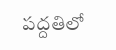పద్దతిలో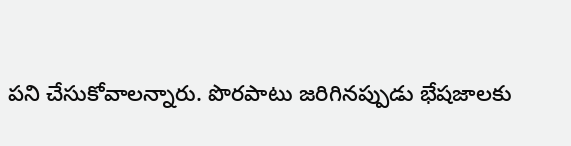పని చేసుకోవాలన్నారు. పొరపాటు జరిగినప్పుడు భేషజాలకు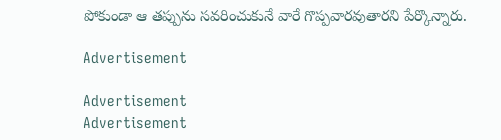పోకుండా ఆ తప్పును సవరించుకునే వారే గొప్పవారవుతారని పేర్కొన్నారు.

Advertisement

Advertisement
Advertisement